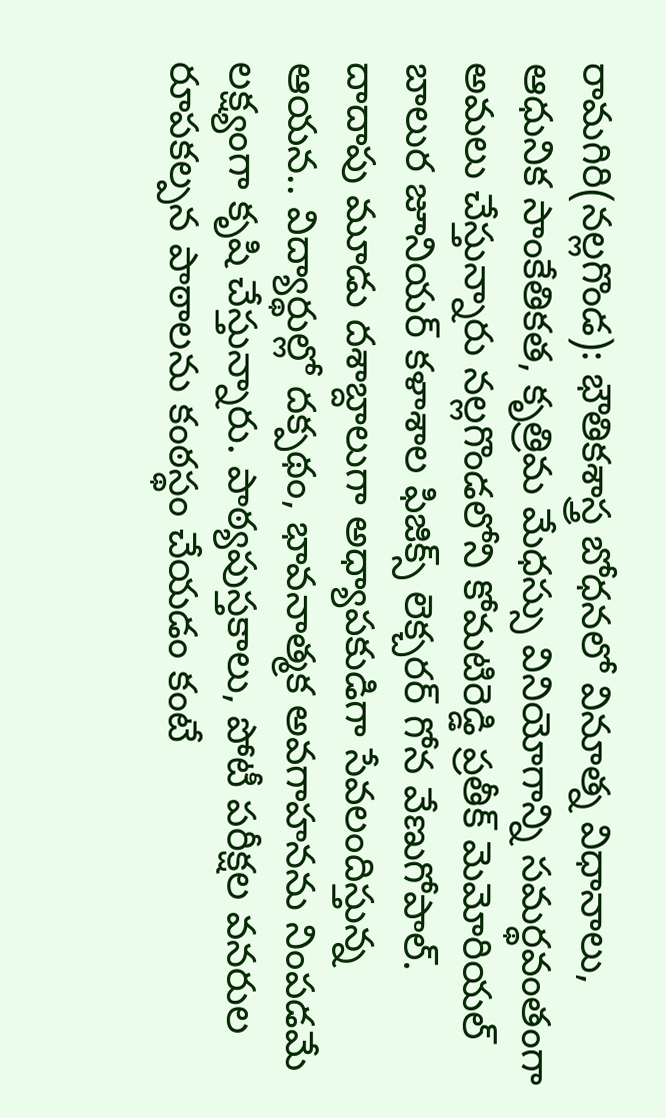రామగిరి(నల్లగొండ): భౌతికశాస్త్ర బోధనలో వినూత్న విధానాలు, ఆధునిక సాంకేతికత, కృత్రిమ మేధస్సు వినియోగాన్ని సమర్థవంతంగా అమలు చేస్తున్నారు నల్లగొండలోని కోమటిరెడ్డి ప్రతీక్ మెమోరియల్ బాలుర జూనియర్ కళాశాల ఫిజిక్స్ లెక్చరర్ గోన వేణుగోపాల్. దాదాపు మూడు దశాబ్దాలుగా అధ్యాపకుడిగా సేవలందిస్తున్న ఆయన.. విద్యార్థుల్లో దక్పథం, భావనాత్మక అవగాహనను నింపడమే లక్ష్యంగా కృషి చేస్తున్నారు. పాఠ్యపుస్తకాలు, పోటీ పరీక్షల వనరుల రూపకల్పన పాఠాలను కంఠస్థం చేయడం కంటే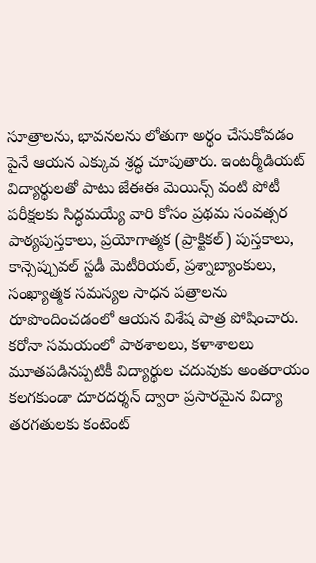సూత్రాలను, భావనలను లోతుగా అర్థం చేసుకోవడం పైనే ఆయన ఎక్కువ శ్రద్ధ చూపుతారు. ఇంటర్మీడియట్ విద్యార్థులతో పాటు జేఈఈ మెయిన్స్ వంటి పోటీ పరీక్షలకు సిద్ధమయ్యే వారి కోసం ప్రథమ సంవత్సర పాఠ్యపుస్తకాలు, ప్రయోగాత్మక (ప్రాక్టికల్) పుస్తకాలు, కాన్సెప్చువల్ స్టడీ మెటీరియల్, ప్రశ్నాబ్యాంకులు, సంఖ్యాత్మక సమస్యల సాధన పత్రాలను రూపొందించడంలో ఆయన విశేష పాత్ర పోషించారు. కరోనా సమయంలో పాఠశాలలు, కళాశాలలు మూతపడినప్పటికీ విద్యార్థుల చదువుకు అంతరాయం కలగకుండా దూరదర్శన్ ద్వారా ప్రసారమైన విద్యా తరగతులకు కంటెంట్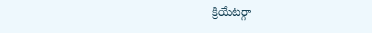క్రియేటర్గా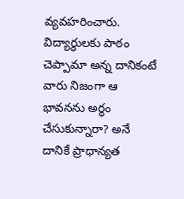వ్యవహరించారు. విద్యార్థులకు పాఠం చెప్పామా అన్న దానికంటే వారు నిజంగా ఆ భావనను అర్థం చేసుకున్నారా? అనే దానికే ప్రాధాన్యత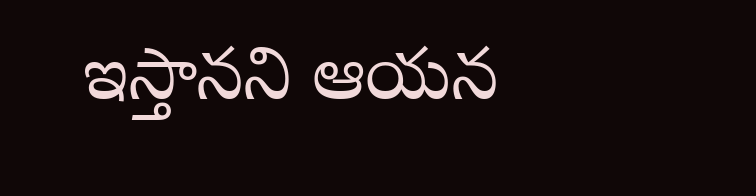ఇస్తానని ఆయన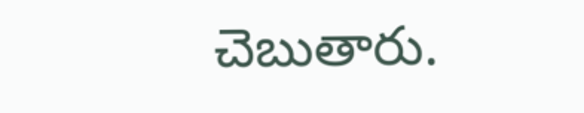చెబుతారు.